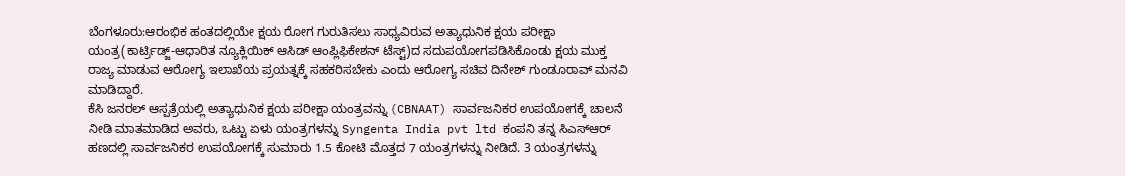ಬೆಂಗಳೂರು:ಆರಂಭಿಕ ಹಂತದಲ್ಲಿಯೇ ಕ್ಷಯ ರೋಗ ಗುರುತಿಸಲು ಸಾಧ್ಯವಿರುವ ಅತ್ಯಾಧುನಿಕ ಕ್ಷಯ ಪರೀಕ್ಷಾ ಯಂತ್ರ(ಕಾರ್ಟ್ರಿಡ್ಜ್-ಆಧಾರಿತ ನ್ಯೂಕ್ಲಿಯಿಕ್ ಆಸಿಡ್ ಆಂಪ್ಲಿಫಿಕೇಶನ್ ಟೆಸ್ಟ್)ದ ಸದುಪಯೋಗಪಡಿಸಿಕೊಂಡು ಕ್ಷಯ ಮುಕ್ತ ರಾಜ್ಯ ಮಾಡುವ ಆರೋಗ್ಯ ಇಲಾಖೆಯ ಪ್ರಯತ್ನಕ್ಕೆ ಸಹಕರಿಸಬೇಕು ಎಂದು ಆರೋಗ್ಯ ಸಚಿವ ದಿನೇಶ್ ಗುಂಡೂರಾವ್ ಮನವಿ ಮಾಡಿದ್ದಾರೆ.
ಕೆಸಿ ಜನರಲ್ ಆಸ್ಪತ್ರೆಯಲ್ಲಿ ಅತ್ಯಾಧುನಿಕ ಕ್ಷಯ ಪರೀಕ್ಷಾ ಯಂತ್ರವನ್ನು (CBNAAT) ಸಾರ್ವಜನಿಕರ ಉಪಯೋಗಕ್ಕೆ ಚಾಲನೆ ನೀಡಿ ಮಾತಮಾಡಿದ ಅವರು, ಒಟ್ಟು ಏಳು ಯಂತ್ರಗಳನ್ನು Syngenta India pvt ltd ಕಂಪನಿ ತನ್ನ ಸಿಎಸ್ಆರ್ ಹಣದಲ್ಲಿ ಸಾರ್ವಜನಿಕರ ಉಪಯೋಗಕ್ಕೆ ಸುಮಾರು 1.5 ಕೋಟಿ ಮೊತ್ತದ 7 ಯಂತ್ರಗಳನ್ನು ನೀಡಿದೆ. 3 ಯಂತ್ರಗಳನ್ನು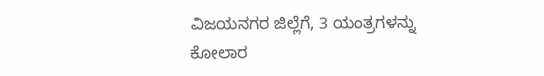ವಿಜಯನಗರ ಜಿಲ್ಲೆಗೆ, 3 ಯಂತ್ರಗಳನ್ನು ಕೋಲಾರ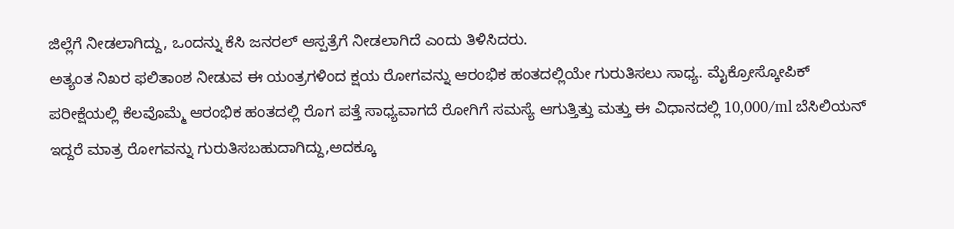ಜಿಲ್ಲೆಗೆ ನೀಡಲಾಗಿದ್ದು, ಒಂದನ್ನು ಕೆಸಿ ಜನರಲ್ ಆಸ್ಪತ್ರೆಗೆ ನೀಡಲಾಗಿದೆ ಎಂದು ತಿಳಿಸಿದರು.
ಅತ್ಯಂತ ನಿಖರ ಫಲಿತಾಂಶ ನೀಡುವ ಈ ಯಂತ್ರಗಳಿಂದ ಕ್ಷಯ ರೋಗವನ್ನು ಆರಂಭಿಕ ಹಂತದಲ್ಲಿಯೇ ಗುರುತಿಸಲು ಸಾಧ್ಯ. ಮೈಕ್ರೋಸ್ಕೋಪಿಕ್ ಪರೀಕ್ಷೆಯಲ್ಲಿ ಕೆಲವೊಮ್ಮೆ ಆರಂಭಿಕ ಹಂತದಲ್ಲಿ ರೊಗ ಪತ್ತೆ ಸಾಧ್ಯವಾಗದೆ ರೋಗಿಗೆ ಸಮಸ್ಯೆ ಆಗುತ್ತಿತ್ತು ಮತ್ತು ಈ ವಿಧಾನದಲ್ಲಿ 10,000/ml ಬೆಸಿಲಿಯನ್ ಇದ್ದರೆ ಮಾತ್ರ ರೋಗವನ್ನು ಗುರುತಿಸಬಹುದಾಗಿದ್ದು,ಅದಕ್ಕೂ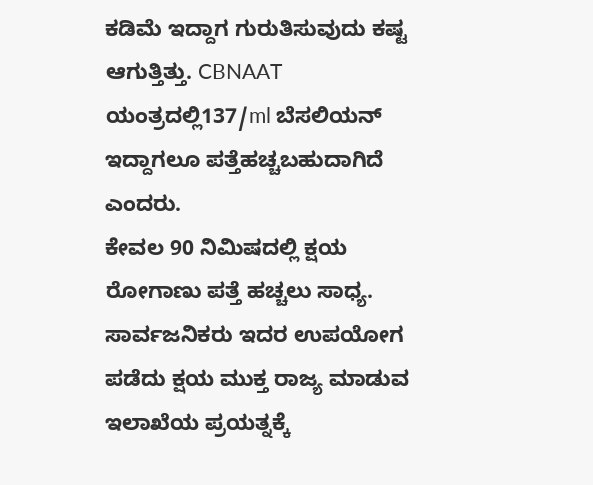ಕಡಿಮೆ ಇದ್ದಾಗ ಗುರುತಿಸುವುದು ಕಷ್ಟ ಆಗುತ್ತಿತ್ತು. CBNAAT ಯಂತ್ರದಲ್ಲಿ137/ml ಬೆಸಲಿಯನ್ ಇದ್ದಾಗಲೂ ಪತ್ತೆಹಚ್ಚಬಹುದಾಗಿದೆ ಎಂದರು.
ಕೇವಲ 90 ನಿಮಿಷದಲ್ಲಿ ಕ್ಷಯ ರೋಗಾಣು ಪತ್ತೆ ಹಚ್ಚಲು ಸಾಧ್ಯ. ಸಾರ್ವಜನಿಕರು ಇದರ ಉಪಯೋಗ ಪಡೆದು ಕ್ಷಯ ಮುಕ್ತ ರಾಜ್ಯ ಮಾಡುವ ಇಲಾಖೆಯ ಪ್ರಯತ್ನಕ್ಕೆ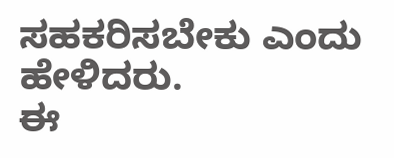ಸಹಕರಿಸಬೇಕು ಎಂದು ಹೇಳಿದರು.
ಈ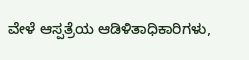ವೇಳೆ ಆಸ್ಪತ್ರೆಯ ಆಡಿಳಿತಾಧಿಕಾರಿಗಳು,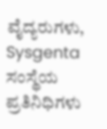ವೈದ್ಯರುಗಳು, Sysgenta ಸಂಸ್ಥೆಯ ಪ್ರತಿನಿಧಿಗಳು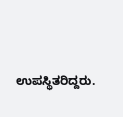ಉಪಸ್ಥಿತರಿದ್ದರು.